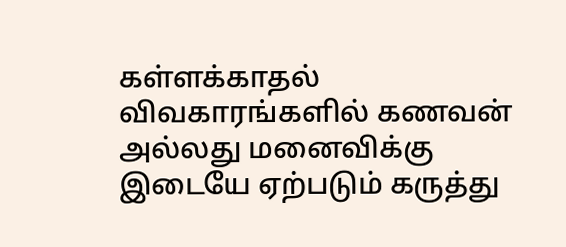கள்ளக்காதல் விவகாரங்களில் கணவன் அல்லது மனைவிக்கு இடையே ஏற்படும் கருத்து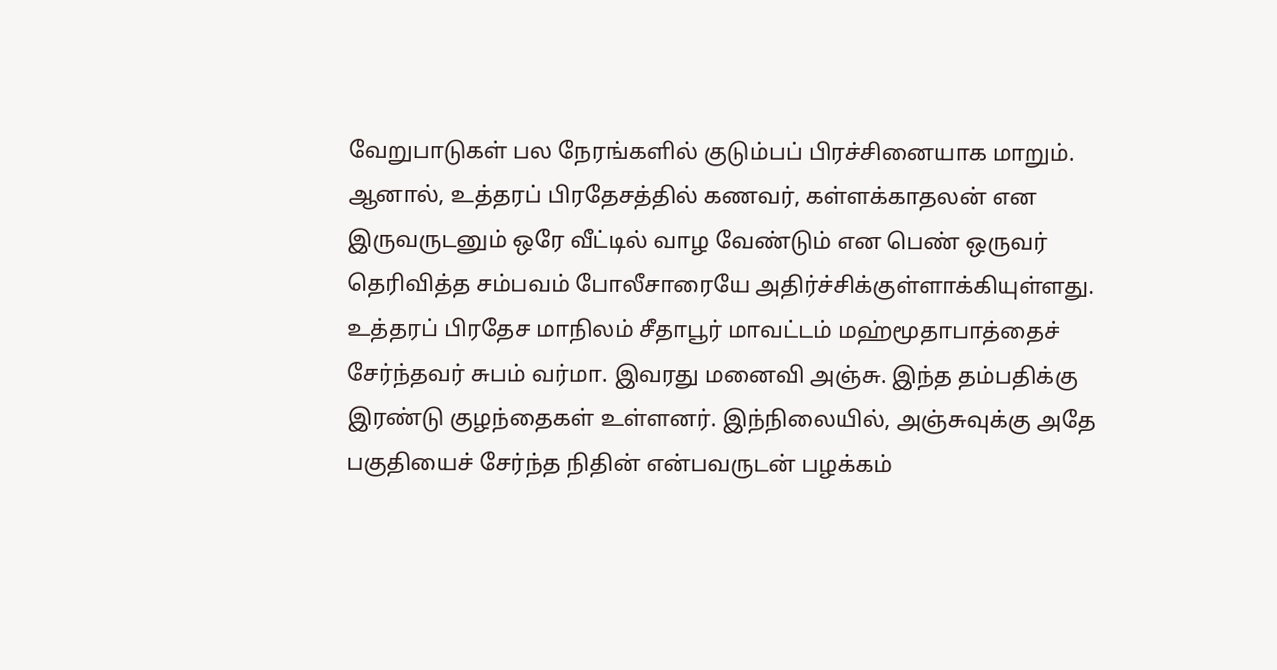வேறுபாடுகள் பல நேரங்களில் குடும்பப் பிரச்சினையாக மாறும். ஆனால், உத்தரப் பிரதேசத்தில் கணவர், கள்ளக்காதலன் என இருவருடனும் ஒரே வீட்டில் வாழ வேண்டும் என பெண் ஒருவர் தெரிவித்த சம்பவம் போலீசாரையே அதிர்ச்சிக்குள்ளாக்கியுள்ளது.
உத்தரப் பிரதேச மாநிலம் சீதாபூர் மாவட்டம் மஹ்மூதாபாத்தைச் சேர்ந்தவர் சுபம் வர்மா. இவரது மனைவி அஞ்சு. இந்த தம்பதிக்கு இரண்டு குழந்தைகள் உள்ளனர். இந்நிலையில், அஞ்சுவுக்கு அதே பகுதியைச் சேர்ந்த நிதின் என்பவருடன் பழக்கம்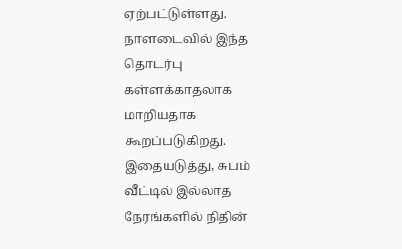ஏற்பட்டுள்ளது. நாளடைவில் இந்த தொடர்பு கள்ளக்காதலாக மாறியதாக கூறப்படுகிறது.
இதையடுத்து, சுபம் வீட்டில் இல்லாத நேரங்களில் நிதின்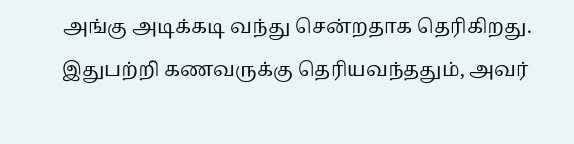அங்கு அடிக்கடி வந்து சென்றதாக தெரிகிறது. இதுபற்றி கணவருக்கு தெரியவந்ததும், அவர்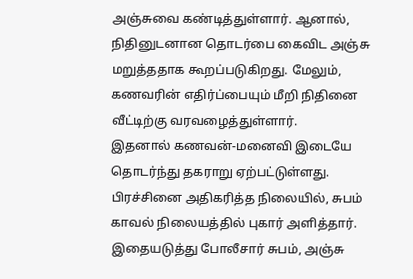அஞ்சுவை கண்டித்துள்ளார். ஆனால், நிதினுடனான தொடர்பை கைவிட அஞ்சு மறுத்ததாக கூறப்படுகிறது. மேலும், கணவரின் எதிர்ப்பையும் மீறி நிதினை வீட்டிற்கு வரவழைத்துள்ளார்.
இதனால் கணவன்-மனைவி இடையே தொடர்ந்து தகராறு ஏற்பட்டுள்ளது. பிரச்சினை அதிகரித்த நிலையில், சுபம் காவல் நிலையத்தில் புகார் அளித்தார். இதையடுத்து போலீசார் சுபம், அஞ்சு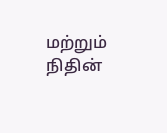மற்றும் நிதின்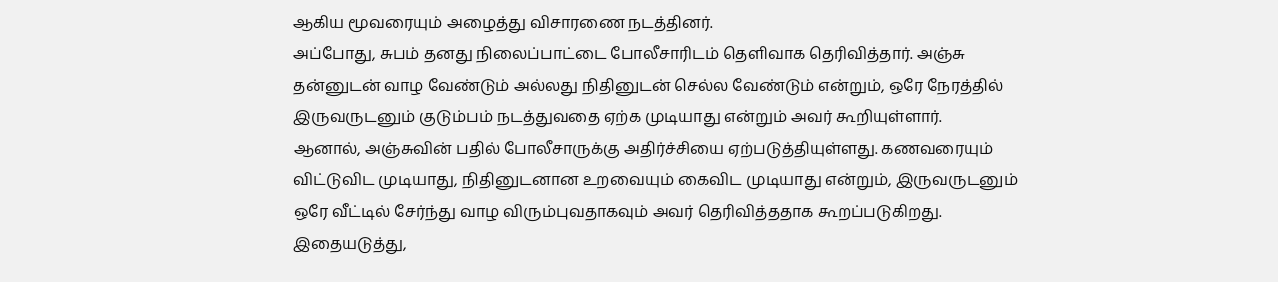ஆகிய மூவரையும் அழைத்து விசாரணை நடத்தினர்.
அப்போது, சுபம் தனது நிலைப்பாட்டை போலீசாரிடம் தெளிவாக தெரிவித்தார். அஞ்சு தன்னுடன் வாழ வேண்டும் அல்லது நிதினுடன் செல்ல வேண்டும் என்றும், ஒரே நேரத்தில் இருவருடனும் குடும்பம் நடத்துவதை ஏற்க முடியாது என்றும் அவர் கூறியுள்ளார்.
ஆனால், அஞ்சுவின் பதில் போலீசாருக்கு அதிர்ச்சியை ஏற்படுத்தியுள்ளது. கணவரையும் விட்டுவிட முடியாது, நிதினுடனான உறவையும் கைவிட முடியாது என்றும், இருவருடனும் ஒரே வீட்டில் சேர்ந்து வாழ விரும்புவதாகவும் அவர் தெரிவித்ததாக கூறப்படுகிறது.
இதையடுத்து,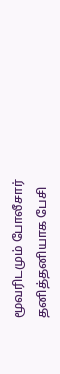மூவரிடமும் போலீசார் தனித்தனியாக பேசி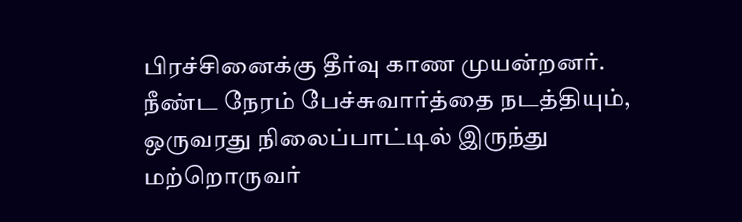பிரச்சினைக்கு தீர்வு காண முயன்றனர். நீண்ட நேரம் பேச்சுவார்த்தை நடத்தியும், ஒருவரது நிலைப்பாட்டில் இருந்து மற்றொருவர்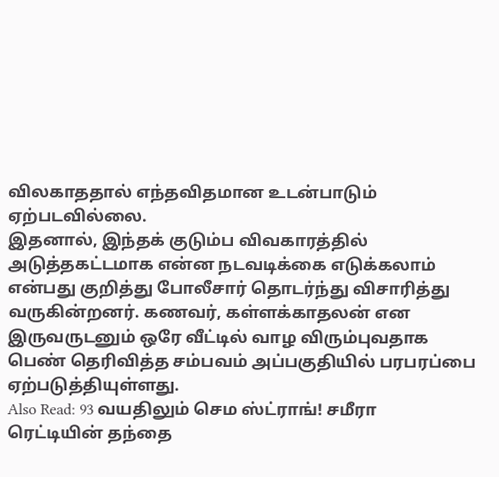விலகாததால் எந்தவிதமான உடன்பாடும் ஏற்படவில்லை.
இதனால், இந்தக் குடும்ப விவகாரத்தில் அடுத்தகட்டமாக என்ன நடவடிக்கை எடுக்கலாம் என்பது குறித்து போலீசார் தொடர்ந்து விசாரித்து வருகின்றனர். கணவர், கள்ளக்காதலன் என இருவருடனும் ஒரே வீட்டில் வாழ விரும்புவதாக பெண் தெரிவித்த சம்பவம் அப்பகுதியில் பரபரப்பை ஏற்படுத்தியுள்ளது.
Also Read: 93 வயதிலும் செம ஸ்ட்ராங்! சமீரா ரெட்டியின் தந்தை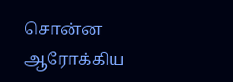சொன்ன ஆரோக்கிய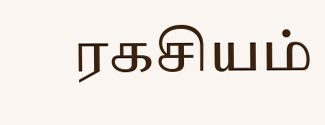ரகசியம்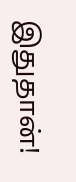இதுதான்!